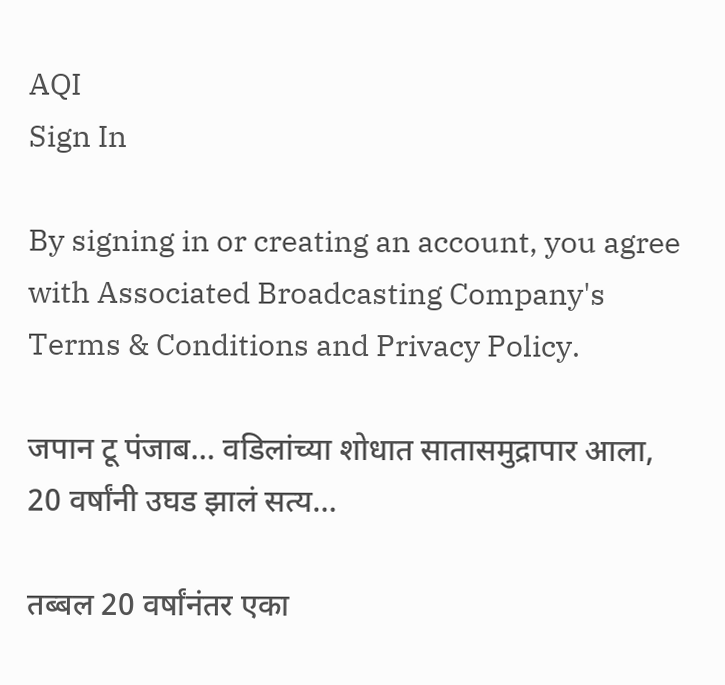AQI
Sign In

By signing in or creating an account, you agree with Associated Broadcasting Company's Terms & Conditions and Privacy Policy.

जपान टू पंजाब… वडिलांच्या शोधात सातासमुद्रापार आला, 20 वर्षांनी उघड झालं सत्य…

तब्बल 20 वर्षांनंतर एका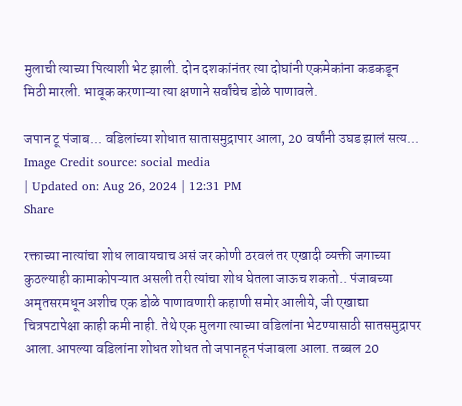मुलाची त्याच्या पित्याशी भेट झाली. दोन दशकांनंतर त्या दोघांनी एकमेकांना कडकडून मिठी मारली. भावूक करणाऱ्या त्या क्षणाने सर्वांचेच डोळे पाणावले.

जपान टू पंजाब... वडिलांच्या शोधात सातासमुद्रापार आला, 20 वर्षांनी उघड झालं सत्य...
Image Credit source: social media
| Updated on: Aug 26, 2024 | 12:31 PM
Share

रक्ताच्या नात्यांचा शोध लावायचाच असं जर कोणी ठरवलं तर एखादी व्यक्ती जगाच्या कुठल्याही कामाकोपऱ्यात असली तरी त्यांचा शोध घेतला जाऊच शकतो.. पंजाबच्या अमृतसरमधून अशीच एक डोळे पाणावणारी कहाणी समोर आलीये, जी एखाद्या चित्रपटापेक्षा काही कमी नाही. तेथे एक मुलगा त्याच्या वडिलांना भेटण्यासाठी सातसमुद्रापर आला.आपल्या वडिलांना शोधत शोधत तो जपानहून पंजाबला आला. तब्बल 20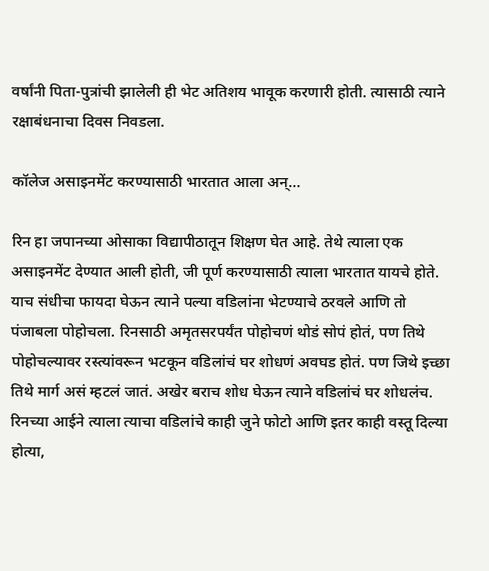वर्षांनी पिता-पुत्रांची झालेली ही भेट अतिशय भावूक करणारी होती. त्यासाठी त्याने रक्षाबंधनाचा दिवस निवडला.

कॉलेज असाइनमेंट करण्यासाठी भारतात आला अन्…

रिन हा जपानच्या ओसाका विद्यापीठातून शिक्षण घेत आहे. तेथे त्याला एक असाइनमेंट देण्यात आली होती, जी पूर्ण करण्यासाठी त्याला भारतात यायचे होते. याच संधीचा फायदा घेऊन त्याने पल्या वडिलांना भेटण्याचे ठरवले आणि तो पंजाबला पोहोचला. रिनसाठी अमृतसरपर्यंत पोहोचणं थोडं सोपं होतं, पण तिथे पोहोचल्यावर रस्त्यांवरून भटकून वडिलांचं घर शोधणं अवघड होतं. पण जिथे इच्छा तिथे मार्ग असं म्हटलं जातं. अखेर बराच शोध घेऊन त्याने वडिलांचं घर शोधलंच. रिनच्या आईने त्याला त्याचा वडिलांचे काही जुने फोटो आणि इतर काही वस्तू दिल्या होत्या,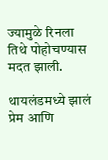ज्यामुळे रिनला तिथे पोहोचण्यास मदत झाली.

थायलंडमध्ये झालं प्रेम आणि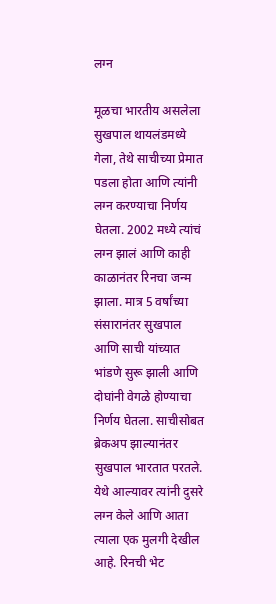लग्न

मूळचा भारतीय असलेला सुखपाल थायलंडमध्ये गेला, तेथे साचीच्या प्रेमात पडला होता आणि त्यांनी लग्न करण्याचा निर्णय घेतला. 2002 मध्ये त्यांचं लग्न झालं आणि काही काळानंतर रिनचा जन्म झाला. मात्र 5 वर्षांच्या संसारानंतर सुखपाल आणि साची यांच्यात भांडणे सुरू झाली आणि दोघांनी वेगळे होण्याचा निर्णय घेतला. साचीसोबत ब्रेकअप झाल्यानंतर सुखपाल भारतात परतले. येथे आल्यावर त्यांनी दुसरे लग्न केले आणि आता त्याला एक मुलगी देखील आहे. रिनची भेट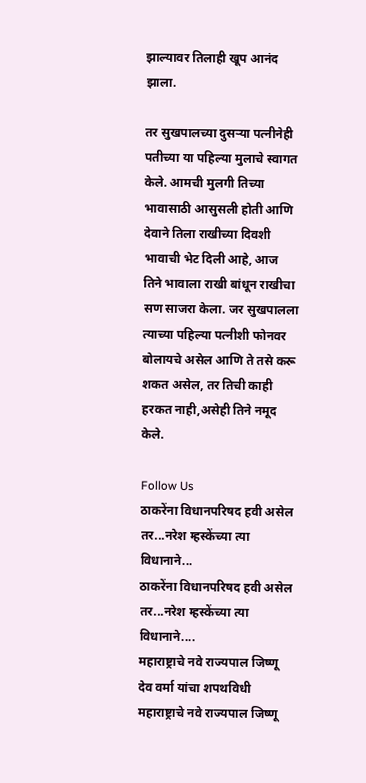झाल्यावर तिलाही खूप आनंद झाला.

तर सुखपालच्या दुसऱ्या पत्नीनेही पतीच्या या पहिल्या मुलाचे स्वागत केले. आमची मुलगी तिच्या भावासाठी आसुसली होती आणि देवाने तिला राखीच्या दिवशी भावाची भेट दिली आहे, आज तिने भावाला राखी बांधून राखीचा सण साजरा केला. जर सुखपालला त्याच्या पहिल्या पत्नीशी फोनवर बोलायचे असेल आणि ते तसे करू शकत असेल, तर तिची काही हरकत नाही,असेही तिने नमूद केले.

Follow Us
ठाकरेंना विधानपरिषद हवी असेल तर...नरेश म्हस्केंच्या त्या विधानाने...
ठाकरेंना विधानपरिषद हवी असेल तर...नरेश म्हस्केंच्या त्या विधानाने....
महाराष्ट्राचे नवे राज्यपाल जिष्णू देव वर्मा यांचा शपथविधी
महाराष्ट्राचे नवे राज्यपाल जिष्णू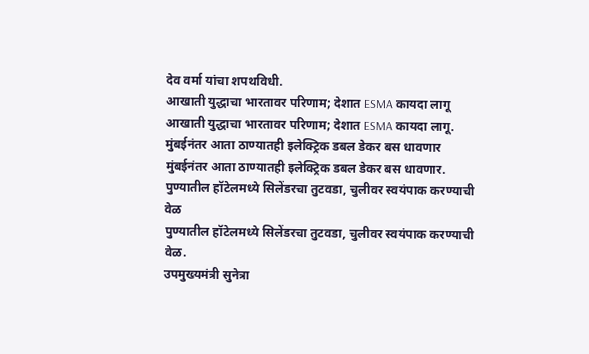देव वर्मा यांचा शपथविधी.
आखाती युद्धाचा भारतावर परिणाम; देशात ESMA कायदा लागू
आखाती युद्धाचा भारतावर परिणाम; देशात ESMA कायदा लागू.
मुंबईनंतर आता ठाण्यातही इलेक्ट्रिक डबल डेकर बस धावणार
मुंबईनंतर आता ठाण्यातही इलेक्ट्रिक डबल डेकर बस धावणार.
पुण्यातील हॉटेलमध्ये सिलेंडरचा तुटवडा, चुलीवर स्वयंपाक करण्याची वेळ
पुण्यातील हॉटेलमध्ये सिलेंडरचा तुटवडा, चुलीवर स्वयंपाक करण्याची वेळ.
उपमुख्यमंत्री सुनेत्रा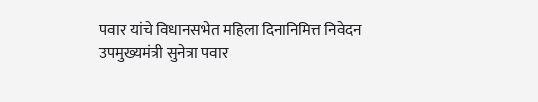पवार यांचे विधानसभेत महिला दिनानिमित्त निवेदन
उपमुख्यमंत्री सुनेत्रा पवार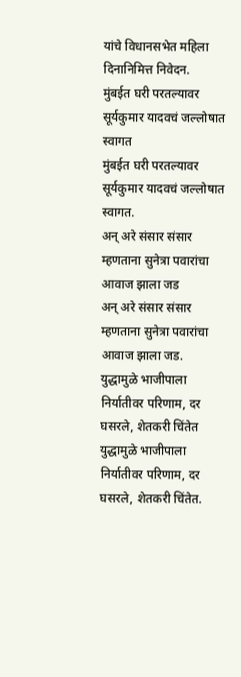यांचे विधानसभेत महिला दिनानिमित्त निवेदन.
मुंबईत घरी परतल्यावर सूर्यकुमार यादवचं जल्लोषात स्वागत
मुंबईत घरी परतल्यावर सूर्यकुमार यादवचं जल्लोषात स्वागत.
अन् अरे संसार संसार म्हणताना सुनेत्रा पवारांचा आवाज झाला जड
अन् अरे संसार संसार म्हणताना सुनेत्रा पवारांचा आवाज झाला जड.
युद्धामुळे भाजीपाला निर्यातीवर परिणाम, दर घसरले, शेतकरी चिंतेत
युद्धामुळे भाजीपाला निर्यातीवर परिणाम, दर घसरले, शेतकरी चिंतेत.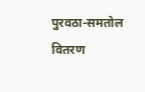पुरवठा-समतोल वितरण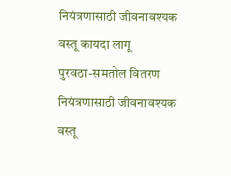नियंत्रणासाठी जीवनावश्यक वस्तू कायदा लागू
पुरवठा-समतोल वितरण नियंत्रणासाठी जीवनावश्यक वस्तू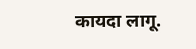कायदा लागू.